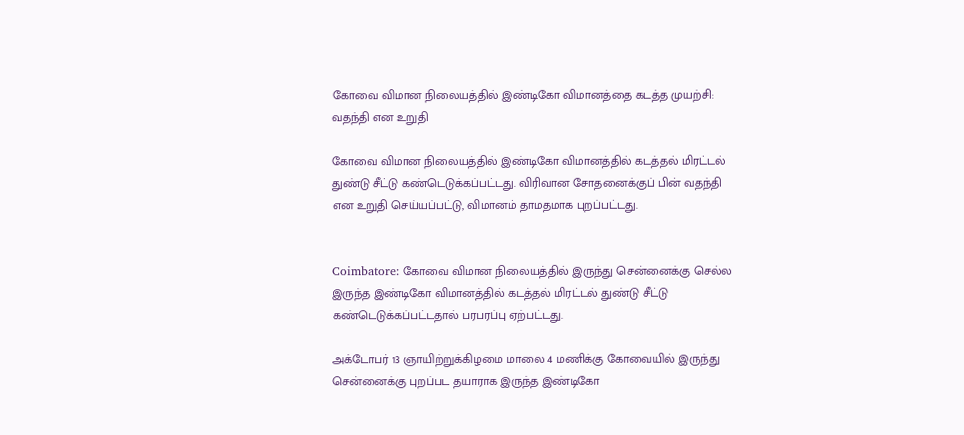கோவை விமான நிலையத்தில் இண்டிகோ விமானத்தை கடத்த முயற்சி: வதந்தி என உறுதி

கோவை விமான நிலையத்தில் இண்டிகோ விமானத்தில் கடத்தல் மிரட்டல் துண்டு சீட்டு கண்டெடுக்கப்பட்டது. விரிவான சோதனைக்குப் பின் வதந்தி என உறுதி செய்யப்பட்டு, விமானம் தாமதமாக புறப்பட்டது.


Coimbatore: கோவை விமான நிலையத்தில் இருந்து சென்னைக்கு செல்ல இருந்த இண்டிகோ விமானத்தில் கடத்தல் மிரட்டல் துண்டு சீட்டு கண்டெடுக்கப்பட்டதால் பரபரப்பு ஏற்பட்டது.

அக்டோபர் 13 ஞாயிற்றுக்கிழமை மாலை 4 மணிக்கு கோவையில் இருந்து சென்னைக்கு புறப்பட தயாராக இருந்த இண்டிகோ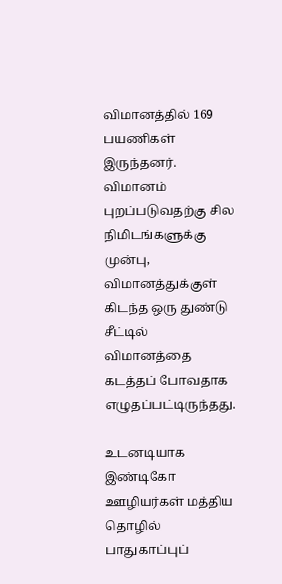விமானத்தில் 169 பயணிகள் இருந்தனர். விமானம் புறப்படுவதற்கு சில நிமிடங்களுக்கு முன்பு, விமானத்துக்குள் கிடந்த ஒரு துண்டு சீட்டில் விமானத்தை கடத்தப் போவதாக எழுதப்பட்டிருந்தது.

உடனடியாக இண்டிகோ ஊழியர்கள் மத்திய தொழில் பாதுகாப்புப்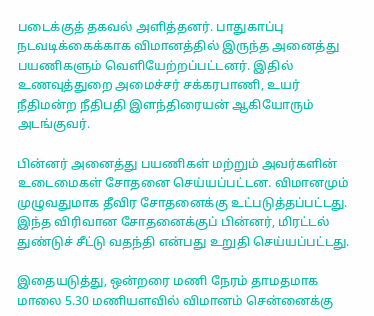படைக்குத் தகவல் அளித்தனர். பாதுகாப்பு நடவடிக்கைக்காக விமானத்தில் இருந்த அனைத்து பயணிகளும் வெளியேற்றப்பட்டனர். இதில் உணவுத்துறை அமைச்சர் சக்கரபாணி, உயர் நீதிமன்ற நீதிபதி இளந்திரையன் ஆகியோரும் அடங்குவர்.

பின்னர் அனைத்து பயணிகள் மற்றும் அவர்களின் உடைமைகள் சோதனை செய்யப்பட்டன. விமானமும் முழுவதுமாக தீவிர சோதனைக்கு உட்படுத்தப்பட்டது. இந்த விரிவான சோதனைக்குப் பின்னர், மிரட்டல் துண்டுச் சீட்டு வதந்தி என்பது உறுதி செய்யப்பட்டது.

இதையடுத்து, ஒன்றரை மணி நேரம் தாமதமாக மாலை 5.30 மணியளவில் விமானம் சென்னைக்கு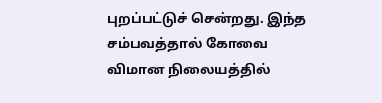புறப்பட்டுச் சென்றது. இந்த சம்பவத்தால் கோவை விமான நிலையத்தில்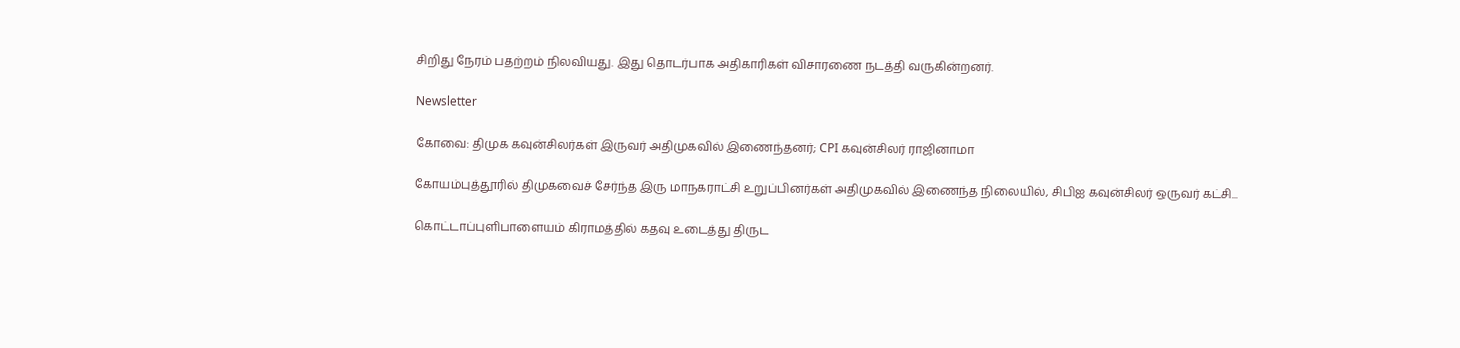சிறிது நேரம் பதற்றம் நிலவியது. இது தொடர்பாக அதிகாரிகள் விசாரணை நடத்தி வருகின்றனர்.

Newsletter

கோவை: திமுக கவுன்சிலர்கள் இருவர் அதிமுகவில் இணைந்தனர்; CPI கவுன்சிலர் ராஜினாமா

கோயம்புத்தூரில் திமுகவைச் சேர்ந்த இரு மாநகராட்சி உறுப்பினர்கள் அதிமுகவில் இணைந்த நிலையில், சிபிஐ கவுன்சிலர் ஒருவர் கட்சி...

கொட்டாப்புளிபாளையம் கிராமத்தில் கதவு உடைத்து திருட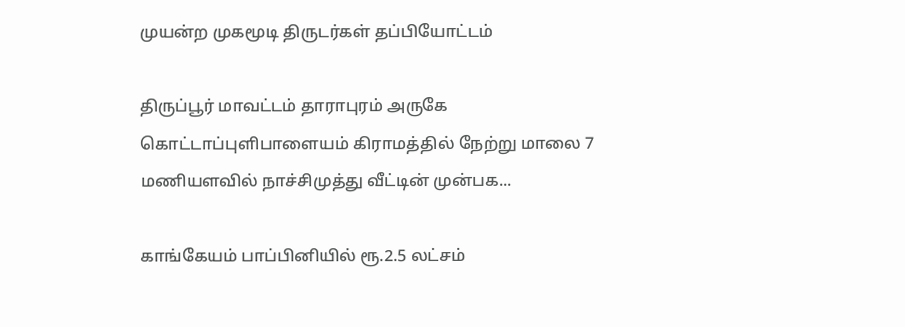முயன்ற முகமூடி திருடர்கள் தப்பியோட்டம்

திருப்பூர் மாவட்டம் தாராபுரம் அருகே கொட்டாப்புளிபாளையம் கிராமத்தில் நேற்று மாலை 7 மணியளவில் நாச்சிமுத்து வீட்டின் முன்பக...

காங்கேயம் பாப்பினியில் ரூ.2.5 லட்சம்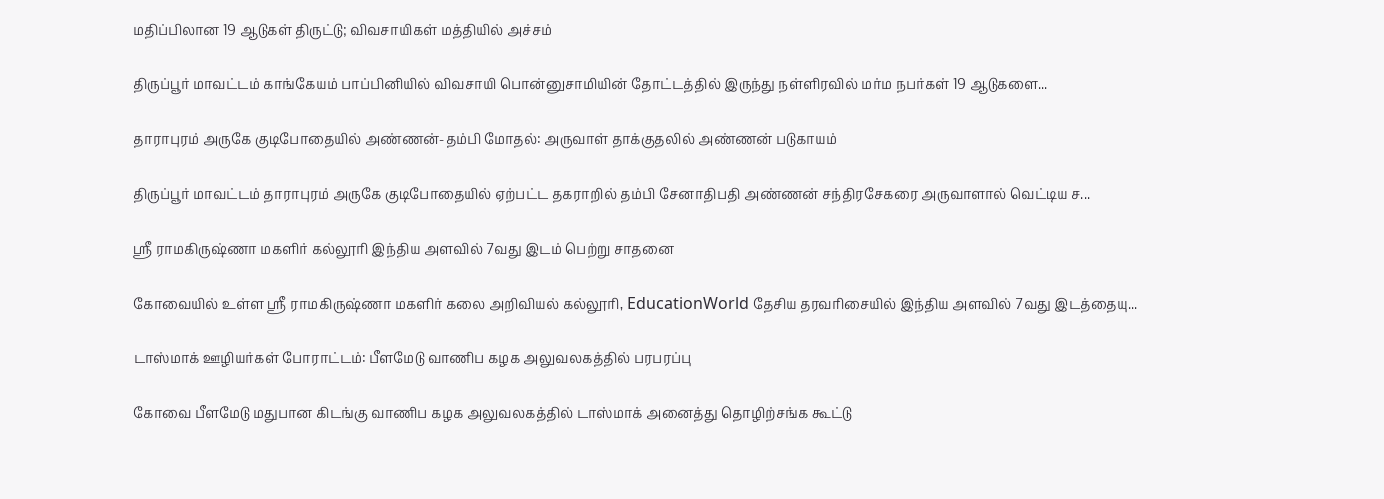மதிப்பிலான 19 ஆடுகள் திருட்டு; விவசாயிகள் மத்தியில் அச்சம்

திருப்பூர் மாவட்டம் காங்கேயம் பாப்பினியில் விவசாயி பொன்னுசாமியின் தோட்டத்தில் இருந்து நள்ளிரவில் மர்ம நபர்கள் 19 ஆடுகளை...

தாராபுரம் அருகே குடிபோதையில் அண்ணன்-தம்பி மோதல்: அருவாள் தாக்குதலில் அண்ணன் படுகாயம்

திருப்பூர் மாவட்டம் தாராபுரம் அருகே குடிபோதையில் ஏற்பட்ட தகராறில் தம்பி சேனாதிபதி அண்ணன் சந்திரசேகரை அருவாளால் வெட்டிய ச...

ஸ்ரீ ராமகிருஷ்ணா மகளிர் கல்லூரி இந்திய அளவில் 7வது இடம் பெற்று சாதனை

கோவையில் உள்ள ஸ்ரீ ராமகிருஷ்ணா மகளிர் கலை அறிவியல் கல்லூரி, EducationWorld தேசிய தரவரிசையில் இந்திய அளவில் 7வது இடத்தையு...

டாஸ்மாக் ஊழியர்கள் போராட்டம்: பீளமேடு வாணிப கழக அலுவலகத்தில் பரபரப்பு

கோவை பீளமேடு மதுபான கிடங்கு வாணிப கழக அலுவலகத்தில் டாஸ்மாக் அனைத்து தொழிற்சங்க கூட்டு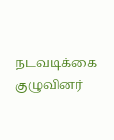நடவடிக்கை குழுவினர்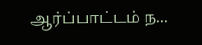ஆர்ப்பாட்டம் ந...